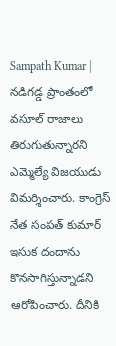Sampath Kumar | నడిగడ్డ ప్రాంతంలో వసూల్ రాజాలు తిరుగుతున్నారని ఎమ్మెల్యే విజయుడు విమర్శించారు. కాంగ్రెస్ నేత సంపత్ కుమార్ ఇసుక దందాను కొనసాగిస్తున్నాడని ఆరోపించారు. దీనికి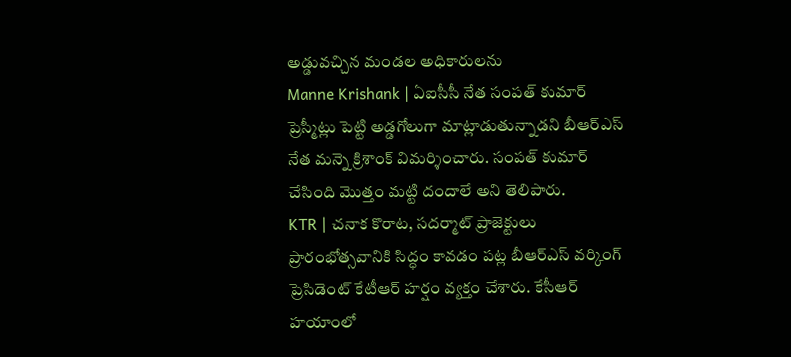అడ్డువచ్చిన మండల అధికారులను
Manne Krishank | ఏఐసీసీ నేత సంపత్ కుమార్ ప్రెస్మీట్లు పెట్టి అడ్డగోలుగా మాట్లాడుతున్నాడని బీఆర్ఎస్ నేత మన్నె క్రిశాంక్ విమర్శించారు. సంపత్ కుమార్ చేసింది మొత్తం మట్టి దందాలే అని తెలిపారు.
KTR | చనాక కొరాట, సదర్మాట్ ప్రాజెక్టులు ప్రారంభోత్సవానికి సిద్ధం కావడం పట్ల బీఆర్ఎస్ వర్కింగ్ ప్రెసిడెంట్ కేటీఆర్ హర్షం వ్యక్తం చేశారు. కేసీఆర్ హయాంలో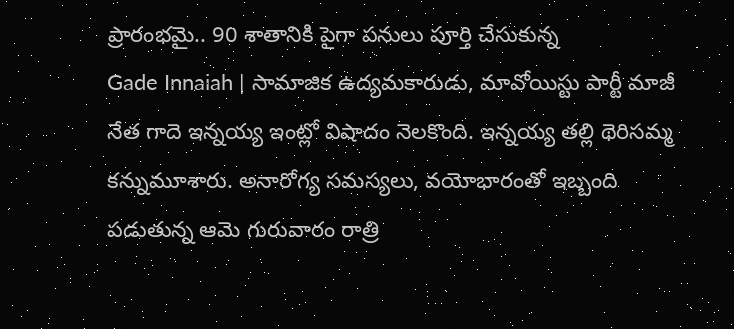ప్రారంభమై.. 90 శాతానికి పైగా పనులు పూర్తి చేసుకున్న
Gade Innaiah | సామాజిక ఉద్యమకారుడు, మావోయిస్టు పార్టీ మాజీ నేత గాదె ఇన్నయ్య ఇంట్లో విషాదం నెలకొంది. ఇన్నయ్య తల్లి థెరిసమ్మ కన్నుమూశారు. అనారోగ్య సమస్యలు, వయోభారంతో ఇబ్బంది పడుతున్న ఆమె గురువారం రాత్రి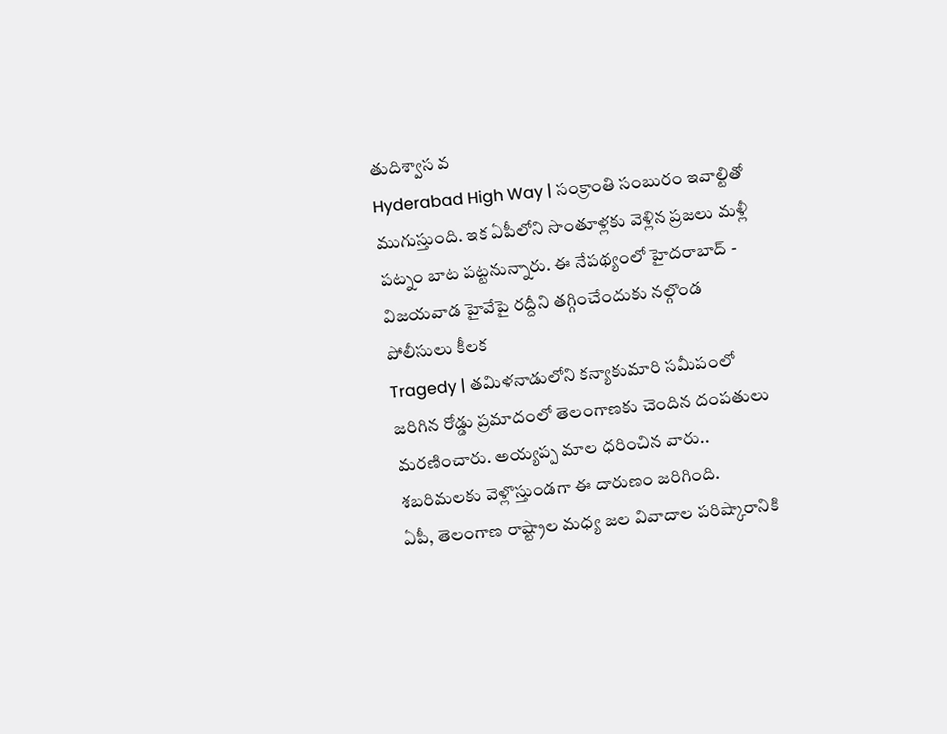తుదిశ్వాస వ
Hyderabad High Way | సంక్రాంతి సంబురం ఇవాల్టితో ముగుస్తుంది. ఇక ఏపీలోని సొంతూళ్లకు వెళ్లిన ప్రజలు మళ్లీ పట్నం బాట పట్టనున్నారు. ఈ నేపథ్యంలో హైదరాబాద్ - విజయవాడ హైవేపై రద్దీని తగ్గించేందుకు నల్గొండ పోలీసులు కీలక
Tragedy | తమిళనాడులోని కన్యాకుమారి సమీపంలో జరిగిన రోడ్డు ప్రమాదంలో తెలంగాణకు చెందిన దంపతులు మరణించారు. అయ్యప్ప మాల ధరించిన వారు.. శబరిమలకు వెళ్లొస్తుండగా ఈ దారుణం జరిగింది.
ఏపీ, తెలంగాణ రాష్ట్రాల మధ్య జల వివాదాల పరిష్కారానికి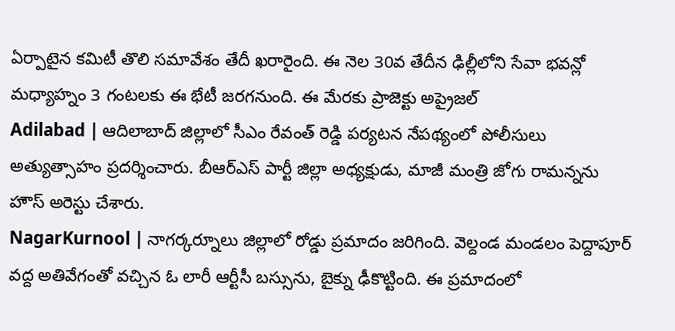ఏర్పాటైన కమిటీ తొలి సమావేశం తేదీ ఖరారైంది. ఈ నెల 30వ తేదీన ఢిల్లీలోని సేవా భవన్లో మధ్యాహ్నం 3 గంటలకు ఈ భేటీ జరగనుంది. ఈ మేరకు ప్రాజెక్టు అప్రైజల్
Adilabad | ఆదిలాబాద్ జిల్లాలో సీఎం రేవంత్ రెడ్డి పర్యటన నేపథ్యంలో పోలీసులు అత్యుత్సాహం ప్రదర్శించారు. బీఆర్ఎస్ పార్టీ జిల్లా అధ్యక్షుడు, మాజీ మంత్రి జోగు రామన్నను హౌస్ అరెస్టు చేశారు.
NagarKurnool | నాగర్కర్నూలు జిల్లాలో రోడ్డు ప్రమాదం జరిగింది. వెల్దండ మండలం పెద్దాపూర్ వద్ద అతివేగంతో వచ్చిన ఓ లారీ ఆర్టీసీ బస్సును, బైక్ను ఢీకొట్టింది. ఈ ప్రమాదంలో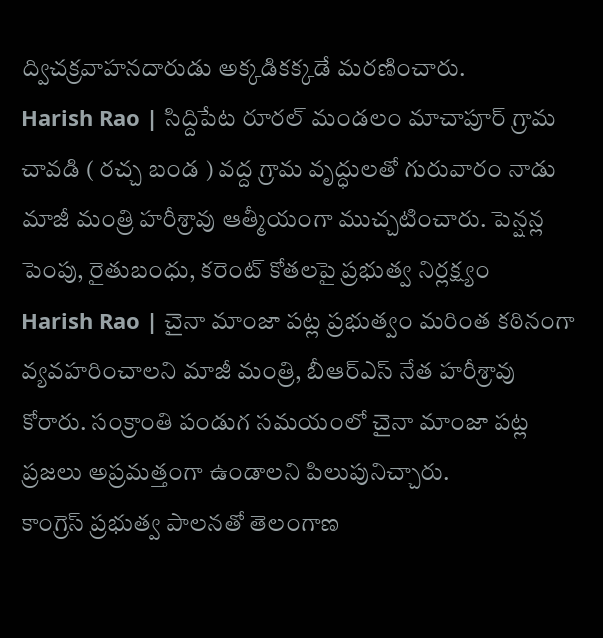ద్విచక్రవాహనదారుడు అక్కడికక్కడే మరణించారు.
Harish Rao | సిద్దిపేట రూరల్ మండలం మాచాపూర్ గ్రామ చావడి ( రచ్చ బండ ) వద్ద గ్రామ వృద్ధులతో గురువారం నాడు మాజీ మంత్రి హరీశ్రావు ఆత్మీయంగా ముచ్చటించారు. పెన్షన్ల పెంపు, రైతుబంధు, కరెంట్ కోతలపై ప్రభుత్వ నిర్లక్ష్యం
Harish Rao | చైనా మాంజా పట్ల ప్రభుత్వం మరింత కఠినంగా వ్యవహరించాలని మాజీ మంత్రి, బీఆర్ఎస్ నేత హరీశ్రావు కోరారు. సంక్రాంతి పండుగ సమయంలో చైనా మాంజా పట్ల ప్రజలు అప్రమత్తంగా ఉండాలని పిలుపునిచ్చారు.
కాంగ్రెస్ ప్రభుత్వ పాలనతో తెలంగాణ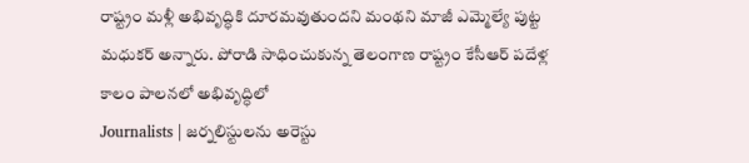రాష్ట్రం మళ్లీ అభివృద్ధికి దూరమవుతుందని మంథని మాజీ ఎమ్మెల్యే పుట్ట మధుకర్ అన్నారు. పోరాడి సాధించుకున్న తెలంగాణ రాష్ట్రం కేసీఆర్ పదేళ్ల కాలం పాలనలో అభివృద్ధిలో
Journalists | జర్నలిస్టులను అరెస్టు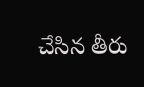చేసిన తీరు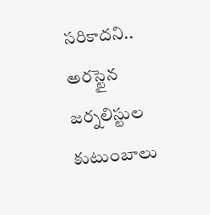సరికాదని.. అరస్టైన జర్నలిస్టుల కుటుంబాలు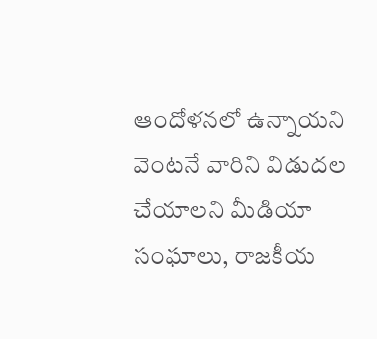ఆందోళనలో ఉన్నాయని వెంటనే వారిని విడుదల చేయాలని మీడియా సంఘాలు, రాజకీయ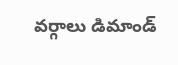వర్గాలు డిమాండ్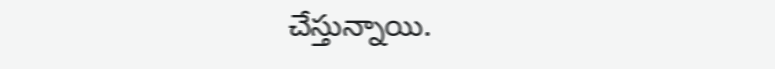చేస్తున్నాయి.